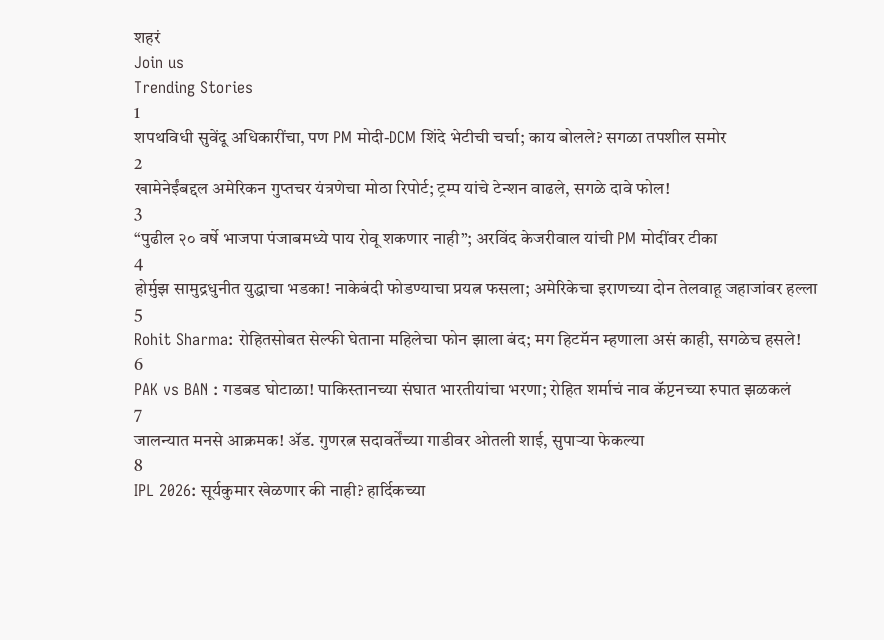शहरं
Join us
Trending Stories
1
शपथविधी सुवेंदू अधिकारींचा, पण PM मोदी-DCM शिंदे भेटीची चर्चा; काय बोलले? सगळा तपशील समोर
2
खामेनेईंबद्दल अमेरिकन गुप्तचर यंत्रणेचा मोठा रिपोर्ट; ट्रम्प यांचे टेन्शन वाढले, सगळे दावे फोल!
3
“पुढील २० वर्षे भाजपा पंजाबमध्ये पाय रोवू शकणार नाही”; अरविंद केजरीवाल यांची PM मोदींवर टीका
4
होर्मुझ सामुद्रधुनीत युद्धाचा भडका! नाकेबंदी फोडण्याचा प्रयत्न फसला; अमेरिकेचा इराणच्या दोन तेलवाहू जहाजांवर हल्ला
5
Rohit Sharma: रोहितसोबत सेल्फी घेताना महिलेचा फोन झाला बंद; मग हिटमॅन म्हणाला असं काही, सगळेच हसले!
6
PAK vs BAN : गडबड घोटाळा! पाकिस्तानच्या संघात भारतीयांचा भरणा; रोहित शर्माचं नाव कॅप्टनच्या रुपात झळकलं
7
जालन्यात मनसे आक्रमक! ॲड. गुणरत्न सदावर्तेंच्या गाडीवर ओतली शाई, सुपाऱ्या फेकल्या
8
IPL 2026: सूर्यकुमार खेळणार की नाही? हार्दिकच्या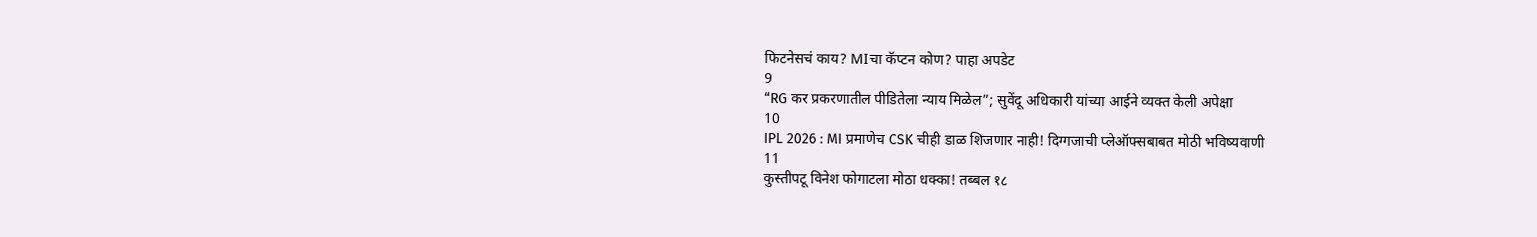फिटनेसचं काय? MIचा कॅप्टन कोण? पाहा अपडेट
9
“RG कर प्रकरणातील पीडितेला न्याय मिळेल”; सुवेंदू अधिकारी यांच्या आईने व्यक्त केली अपेक्षा
10
IPL 2026 : MI प्रमाणेच CSK चीही डाळ शिजणार नाही! दिग्गजाची प्लेऑफ्सबाबत मोठी भविष्यवाणी
11
कुस्तीपटू विनेश फोगाटला मोठा धक्का! तब्बल १८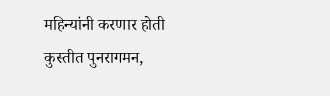महिन्यांनी करणार होती कुस्तीत पुनरागमन,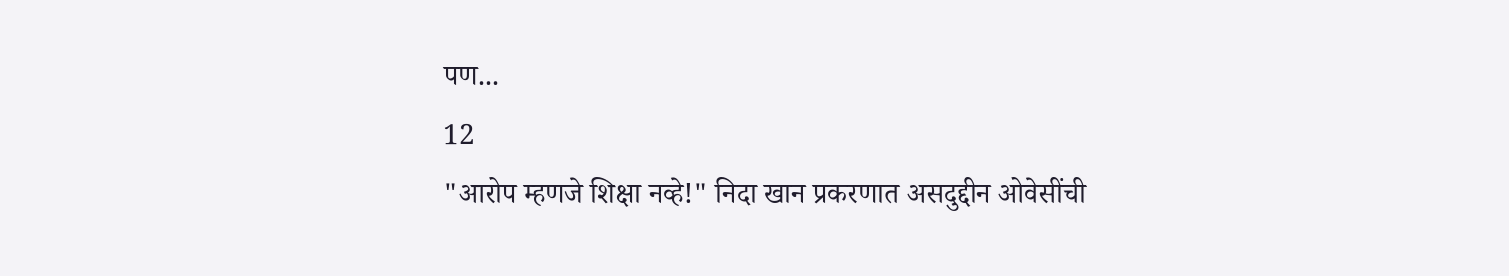पण...
12
"आरोप म्हणजे शिक्षा नव्हे!" निदा खान प्रकरणात असदुद्दीन ओवेसींची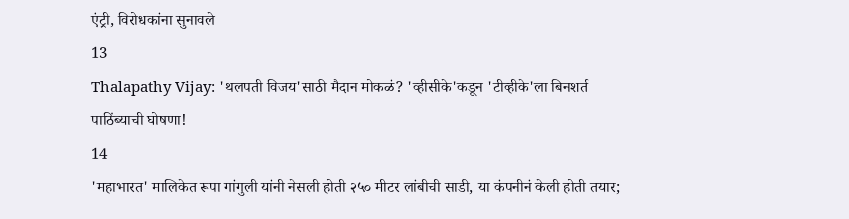एंट्री, विरोधकांना सुनावले
13
Thalapathy Vijay: 'थलपती विजय'साठी मैदान मोकळं? 'व्हीसीके'कडून 'टीव्हीके'ला बिनशर्त पाठिंब्याची घोषणा!
14
'महाभारत' मालिकेत रूपा गांगुली यांनी नेसली होती २५० मीटर लांबीची साडी, या कंपनीनं केली होती तयार;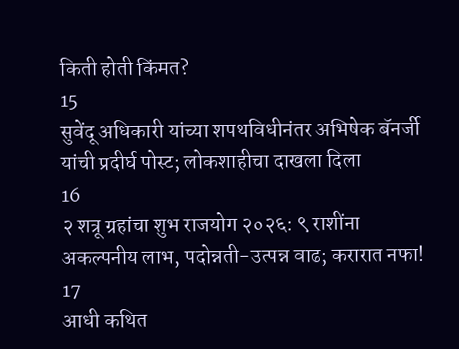किती होती किंमत?
15
सुवेंदू अधिकारी यांच्या शपथविधीनंतर अभिषेक बॅनर्जी यांची प्रदीर्घ पोस्ट; लोकशाहीचा दाखला दिला
16
२ शत्रू ग्रहांचा शुभ राजयोग २०२६: ९ राशींना अकल्पनीय लाभ, पदोन्नती-उत्पन्न वाढ; करारात नफा!
17
आधी कथित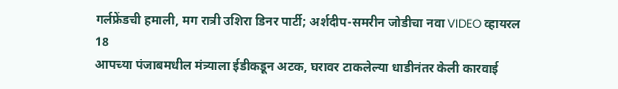गर्लफ्रेंडची हमाली, मग रात्री उशिरा डिनर पार्टी; अर्शदीप-समरीन जोडीचा नवा VIDEO व्हायरल
18
आपच्या पंजाबमधील मंत्र्याला ईडीकडून अटक, घरावर टाकलेल्या धाडीनंतर केली कारवाई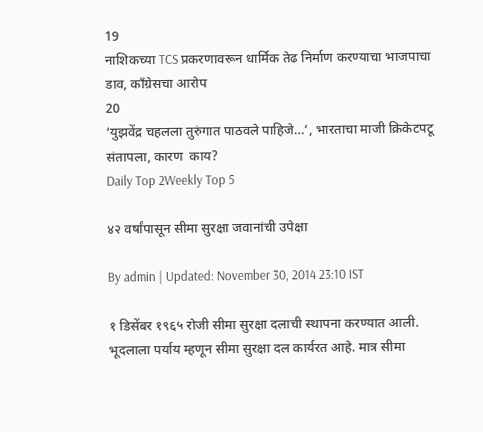19
नाशिकच्या TCS प्रकरणावरून धार्मिक तेढ निर्माण करण्याचा भाजपाचा डाव, काँग्रेसचा आरोप
20
‘युझवेंद्र चहलला तुरुंगात पाठवले पाहिजे…’, भारताचा माजी क्रिकेटपटू संतापला, कारण  काय?
Daily Top 2Weekly Top 5

४२ वर्षांपासून सीमा सुरक्षा जवानांची उपेक्षा

By admin | Updated: November 30, 2014 23:10 IST

१ डिसेंबर १९६५ रोजी सीमा सुरक्षा दलाची स्थापना करण्यात आली. भूदलाला पर्याय म्हणून सीमा सुरक्षा दल कार्यरत आहे. मात्र सीमा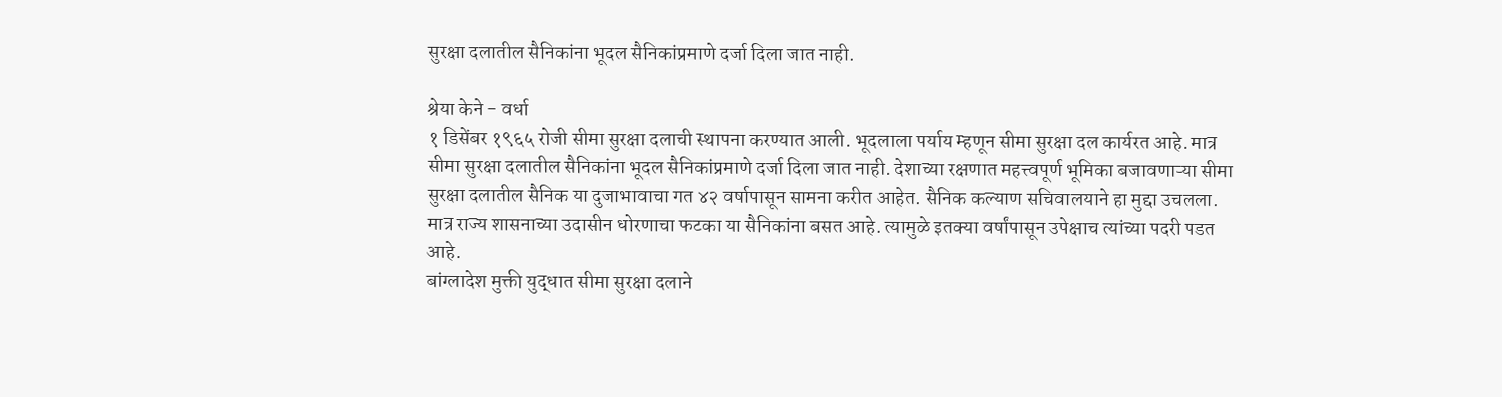सुरक्षा दलातील सैनिकांना भूदल सैनिकांप्रमाणे दर्जा दिला जात नाही.

श्रेया केने - वर्धा
१ डिसेंबर १९६५ रोजी सीमा सुरक्षा दलाची स्थापना करण्यात आली. भूदलाला पर्याय म्हणून सीमा सुरक्षा दल कार्यरत आहे. मात्र सीमा सुरक्षा दलातील सैनिकांना भूदल सैनिकांप्रमाणे दर्जा दिला जात नाही. देशाच्या रक्षणात महत्त्वपूर्ण भूमिका बजावणाऱ्या सीमा सुरक्षा दलातील सैनिक या दुजाभावाचा गत ४२ वर्षापासून सामना करीत आहेत. सैनिक कल्याण सचिवालयाने हा मुद्दा उचलला. मात्र राज्य शासनाच्या उदासीन धोरणाचा फटका या सैनिकांना बसत आहे. त्यामुळे इतक्या वर्षांपासून उपेक्षाच त्यांच्या पदरी पडत आहे.
बांग्लादेश मुक्ती युद्धात सीमा सुरक्षा दलाने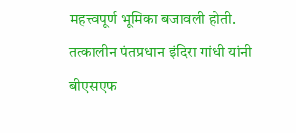महत्त्वपूर्ण भूमिका बजावली होती. तत्कालीन पंतप्रधान इंदिरा गांधी यांनी बीएसएफ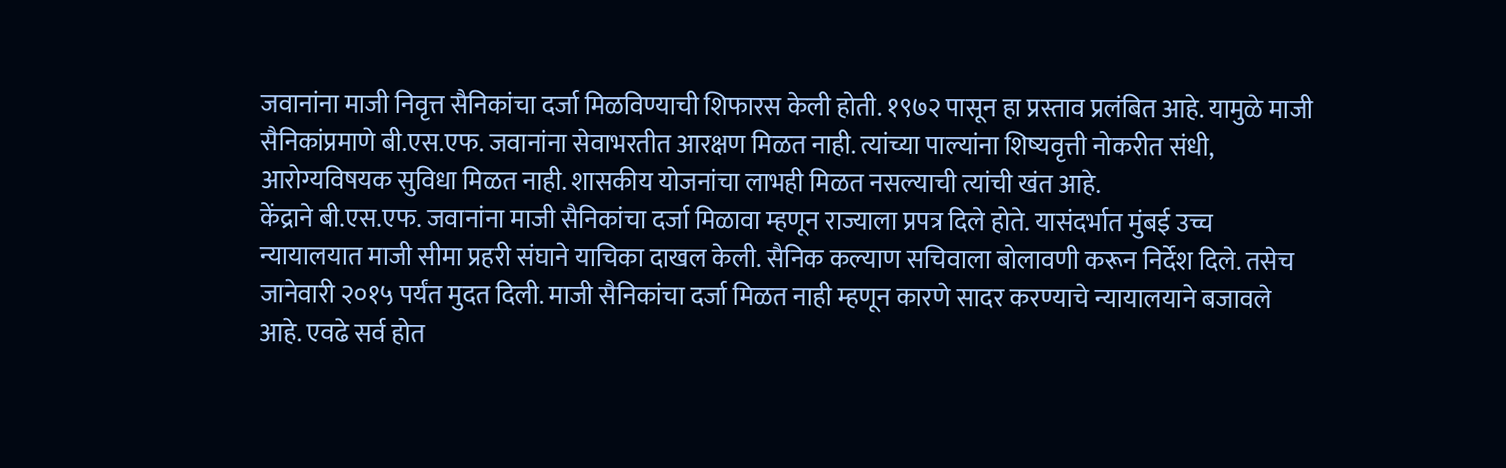जवानांना माजी निवृत्त सैनिकांचा दर्जा मिळविण्याची शिफारस केली होती. १९७२ पासून हा प्रस्ताव प्रलंबित आहे. यामुळे माजी सैनिकांप्रमाणे बी.एस.एफ. जवानांना सेवाभरतीत आरक्षण मिळत नाही. त्यांच्या पाल्यांना शिष्यवृत्ती नोकरीत संधी, आरोग्यविषयक सुविधा मिळत नाही. शासकीय योजनांचा लाभही मिळत नसल्याची त्यांची खंत आहे.
केंद्राने बी.एस.एफ. जवानांना माजी सैनिकांचा दर्जा मिळावा म्हणून राज्याला प्रपत्र दिले होते. यासंदर्भात मुंबई उच्च न्यायालयात माजी सीमा प्रहरी संघाने याचिका दाखल केली. सैनिक कल्याण सचिवाला बोलावणी करून निर्देश दिले. तसेच जानेवारी २०१५ पर्यंत मुदत दिली. माजी सैनिकांचा दर्जा मिळत नाही म्हणून कारणे सादर करण्याचे न्यायालयाने बजावले आहे. एवढे सर्व होत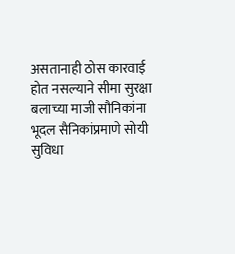असतानाही ठोस कारवाई होत नसल्याने सीमा सुरक्षा बलाच्या माजी सौनिकांना भूदल सैनिकांप्रमाणे सोयी सुविधा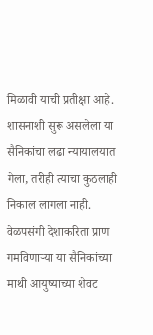मिळावी याची प्रतीक्षा आहे.
शासनाशी सुरू असलेला या सैनिकांचा लढा न्यायालयात गेला, तरीही त्याचा कुठलाही निकाल लागला नाही. वेळपसंगी देशाकरिता प्राण गमविणाऱ्या या सैनिकांच्या माथी आयुष्याच्या शेवट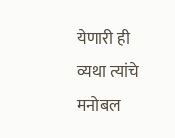येणारी ही व्यथा त्यांचे मनोबल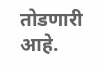तोडणारी आहे.